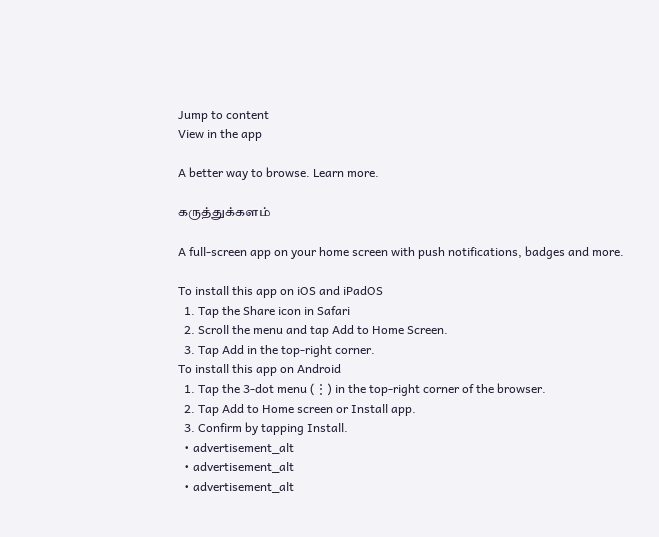Jump to content
View in the app

A better way to browse. Learn more.

கருத்துக்களம்

A full-screen app on your home screen with push notifications, badges and more.

To install this app on iOS and iPadOS
  1. Tap the Share icon in Safari
  2. Scroll the menu and tap Add to Home Screen.
  3. Tap Add in the top-right corner.
To install this app on Android
  1. Tap the 3-dot menu (⋮) in the top-right corner of the browser.
  2. Tap Add to Home screen or Install app.
  3. Confirm by tapping Install.
  • advertisement_alt
  • advertisement_alt
  • advertisement_alt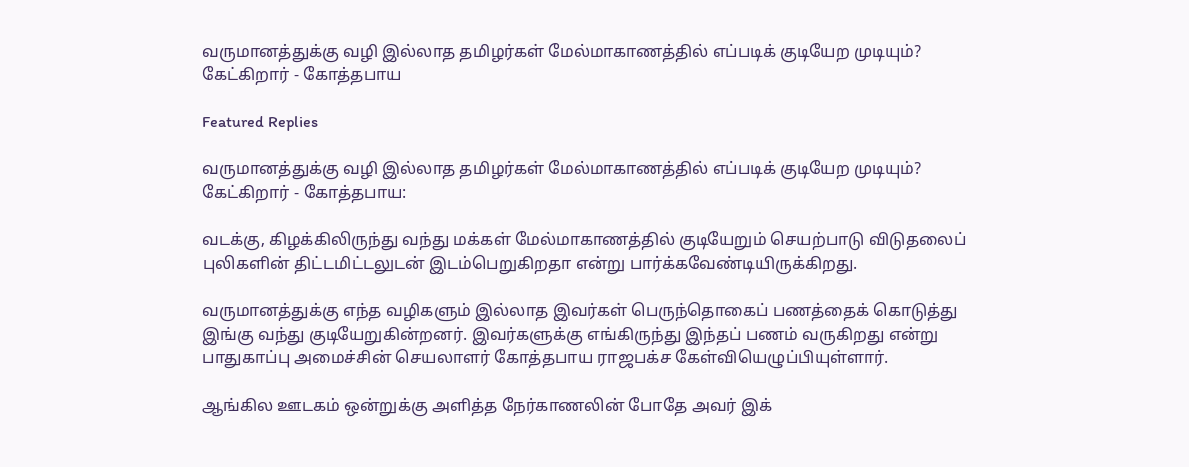வருமானத்துக்கு வழி இல்லாத தமிழர்கள் மேல்மாகாணத்தில் எப்படிக் குடியேற முடியும்? கேட்கிறார் - கோத்தபாய

Featured Replies

வருமானத்துக்கு வழி இல்லாத தமிழர்கள் மேல்மாகாணத்தில் எப்படிக் குடியேற முடியும்? கேட்கிறார் - கோத்தபாய:

வடக்கு, கிழக்கிலிருந்து வந்து மக்கள் மேல்மாகாணத்தில் குடியேறும் செயற்பாடு விடுதலைப் புலிகளின் திட்டமிட்டலுடன் இடம்பெறுகிறதா என்று பார்க்கவேண்டியிருக்கிறது.

வருமானத்துக்கு எந்த வழிகளும் இல்லாத இவர்கள் பெருந்தொகைப் பணத்தைக் கொடுத்து இங்கு வந்து குடியேறுகின்றனர். இவர்களுக்கு எங்கிருந்து இந்தப் பணம் வருகிறது என்று பாதுகாப்பு அமைச்சின் செயலாளர் கோத்தபாய ராஜபக்ச கேள்வியெழுப்பியுள்ளார்.

ஆங்கில ஊடகம் ஒன்றுக்கு அளித்த நேர்காணலின் போதே அவர் இக்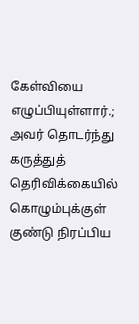கேள்வியை எழுப்பியுள்ளார்.; அவர் தொடர்ந்து கருத்துத் தெரிவிக்கையில் கொழும்புக்குள் குண்டு நிரப்பிய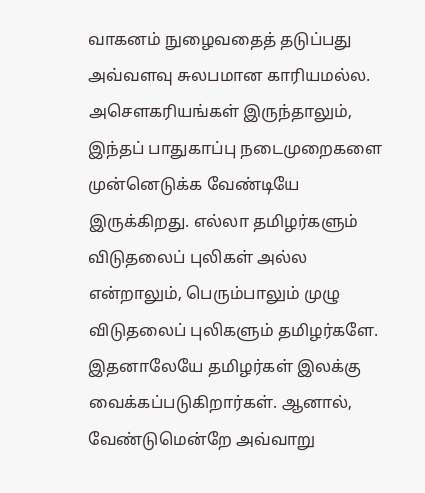வாகனம் நுழைவதைத் தடுப்பது அவ்வளவு சுலபமான காரியமல்ல. அசௌகரியங்கள் இருந்தாலும், இந்தப் பாதுகாப்பு நடைமுறைகளை முன்னெடுக்க வேண்டியே இருக்கிறது. எல்லா தமிழர்களும் விடுதலைப் புலிகள் அல்ல என்றாலும், பெரும்பாலும் முழு விடுதலைப் புலிகளும் தமிழர்களே. இதனாலேயே தமிழர்கள் இலக்கு வைக்கப்படுகிறார்கள். ஆனால், வேண்டுமென்றே அவ்வாறு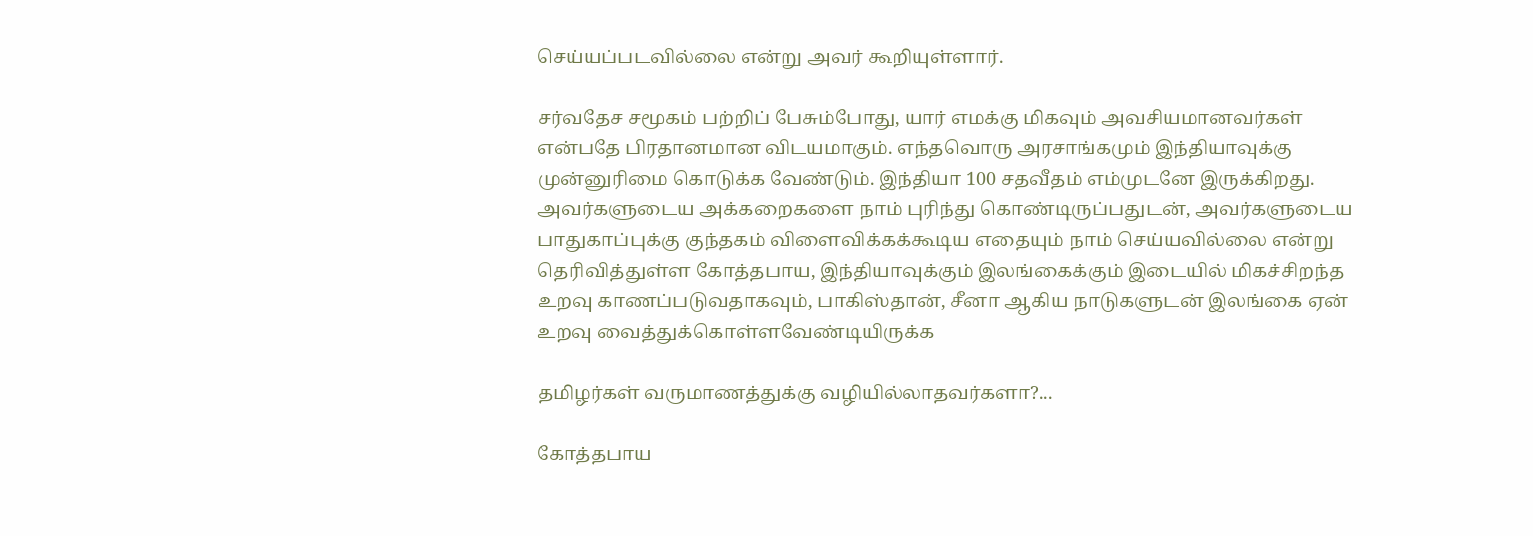செய்யப்படவில்லை என்று அவர் கூறியுள்ளார்.

சர்வதேச சமூகம் பற்றிப் பேசும்போது, யார் எமக்கு மிகவும் அவசியமானவர்கள் என்பதே பிரதானமான விடயமாகும். எந்தவொரு அரசாங்கமும் இந்தியாவுக்கு முன்னுரிமை கொடுக்க வேண்டும். இந்தியா 100 சதவீதம் எம்முடனே இருக்கிறது. அவர்களுடைய அக்கறைகளை நாம் புரிந்து கொண்டிருப்பதுடன், அவர்களுடைய பாதுகாப்புக்கு குந்தகம் விளைவிக்கக்கூடிய எதையும் நாம் செய்யவில்லை என்று தெரிவித்துள்ள கோத்தபாய, இந்தியாவுக்கும் இலங்கைக்கும் இடையில் மிகச்சிறந்த உறவு காணப்படுவதாகவும், பாகிஸ்தான், சீனா ஆகிய நாடுகளுடன் இலங்கை ஏன் உறவு வைத்துக்கொள்ளவேண்டியிருக்க

தமிழர்கள் வருமாணத்துக்கு வழியில்லாதவர்களா?...

கோத்தபாய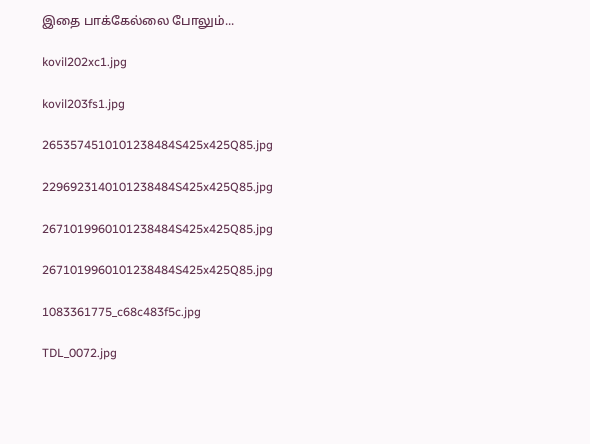இதை பாக்கேல்லை போலும்...

kovil202xc1.jpg

kovil203fs1.jpg

2653574510101238484S425x425Q85.jpg

2296923140101238484S425x425Q85.jpg

2671019960101238484S425x425Q85.jpg

2671019960101238484S425x425Q85.jpg

1083361775_c68c483f5c.jpg

TDL_0072.jpg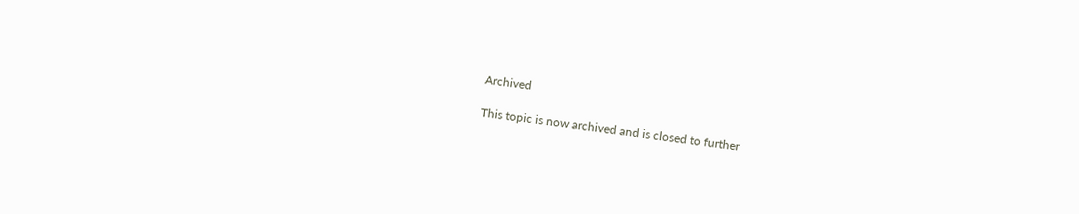Archived

This topic is now archived and is closed to further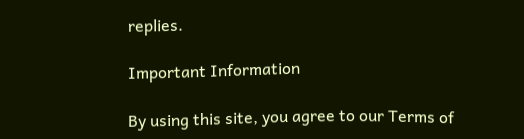replies.

Important Information

By using this site, you agree to our Terms of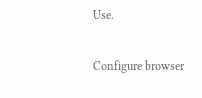Use.

Configure browser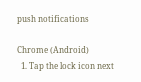push notifications

Chrome (Android)
  1. Tap the lock icon next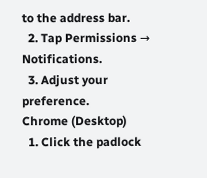to the address bar.
  2. Tap Permissions → Notifications.
  3. Adjust your preference.
Chrome (Desktop)
  1. Click the padlock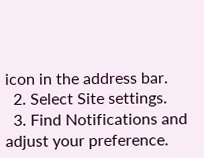icon in the address bar.
  2. Select Site settings.
  3. Find Notifications and adjust your preference.